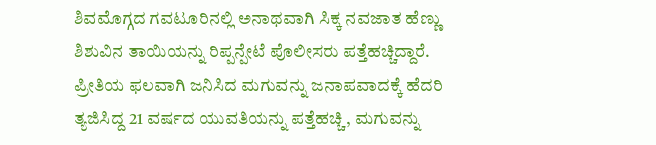ಶಿವಮೊಗ್ಗದ ಗವಟೂರಿನಲ್ಲಿ ಅನಾಥವಾಗಿ ಸಿಕ್ಕ ನವಜಾತ ಹೆಣ್ಣು ಶಿಶುವಿನ ತಾಯಿಯನ್ನು ರಿಪ್ಪನ್ಪೇಟೆ ಪೊಲೀಸರು ಪತ್ತೆಹಚ್ಚಿದ್ದಾರೆ. ಪ್ರೀತಿಯ ಫಲವಾಗಿ ಜನಿಸಿದ ಮಗುವನ್ನು ಜನಾಪವಾದಕ್ಕೆ ಹೆದರಿ ತ್ಯಜಿಸಿದ್ದ 21 ವರ್ಷದ ಯುವತಿಯನ್ನು ಪತ್ತೆಹಚ್ಚಿ, ಮಗುವನ್ನು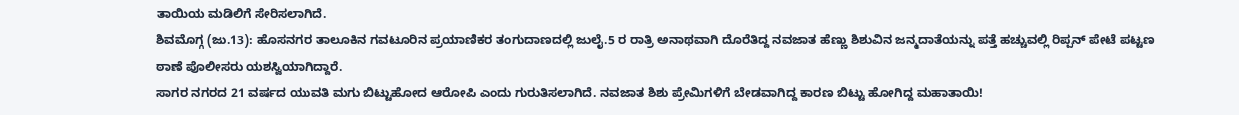ತಾಯಿಯ ಮಡಿಲಿಗೆ ಸೇರಿಸಲಾಗಿದೆ.
ಶಿವಮೊಗ್ಗ (ಜು.13): ಹೊಸನಗರ ತಾಲೂಕಿನ ಗವಟೂರಿನ ಪ್ರಯಾಣಿಕರ ತಂಗುದಾಣದಲ್ಲಿ ಜುಲೈ.5 ರ ರಾತ್ರಿ ಅನಾಥವಾಗಿ ದೊರೆತಿದ್ದ ನವಜಾತ ಹೆಣ್ಣು ಶಿಶುವಿನ ಜನ್ಮದಾತೆಯನ್ನು ಪತ್ತೆ ಹಚ್ಚುವಲ್ಲಿ ರಿಪ್ಪನ್ ಪೇಟೆ ಪಟ್ಟಣ ಠಾಣೆ ಪೊಲೀಸರು ಯಶಸ್ವಿಯಾಗಿದ್ದಾರೆ.
ಸಾಗರ ನಗರದ 21 ವರ್ಷದ ಯುವತಿ ಮಗು ಬಿಟ್ಟುಹೋದ ಆರೋಪಿ ಎಂದು ಗುರುತಿಸಲಾಗಿದೆ. ನವಜಾತ ಶಿಶು ಪ್ರೇಮಿಗಳಿಗೆ ಬೇಡವಾಗಿದ್ದ ಕಾರಣ ಬಿಟ್ಟು ಹೋಗಿದ್ದ ಮಹಾತಾಯಿ!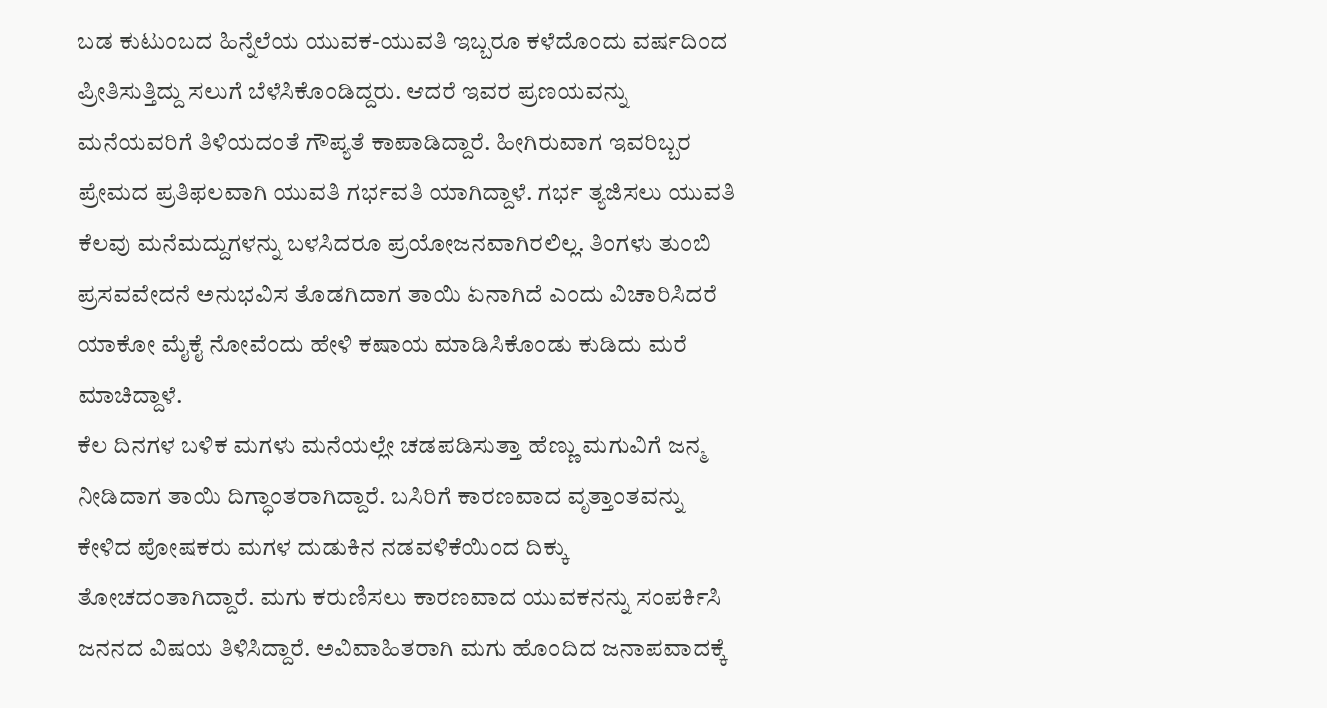ಬಡ ಕುಟುಂಬದ ಹಿನ್ನೆಲೆಯ ಯುವಕ-ಯುವತಿ ಇಬ್ಬರೂ ಕಳೆದೊಂದು ವರ್ಷದಿಂದ ಪ್ರೀತಿಸುತ್ತಿದ್ದು ಸಲುಗೆ ಬೆಳೆಸಿಕೊಂಡಿದ್ದರು. ಆದರೆ ಇವರ ಪ್ರಣಯವನ್ನು ಮನೆಯವರಿಗೆ ತಿಳಿಯದಂತೆ ಗೌಪ್ಯತೆ ಕಾಪಾಡಿದ್ದಾರೆ. ಹೀಗಿರುವಾಗ ಇವರಿಬ್ಬರ ಪ್ರೇಮದ ಪ್ರತಿಫಲವಾಗಿ ಯುವತಿ ಗರ್ಭವತಿ ಯಾಗಿದ್ದಾಳೆ. ಗರ್ಭ ತ್ಯಜಿಸಲು ಯುವತಿ ಕೆಲವು ಮನೆಮದ್ದುಗಳನ್ನು ಬಳಸಿದರೂ ಪ್ರಯೋಜನವಾಗಿರಲಿಲ್ಲ. ತಿಂಗಳು ತುಂಬಿ ಪ್ರಸವವೇದನೆ ಅನುಭವಿಸ ತೊಡಗಿದಾಗ ತಾಯಿ ಏನಾಗಿದೆ ಎಂದು ವಿಚಾರಿಸಿದರೆ ಯಾಕೋ ಮೈಕೈ ನೋವೆಂದು ಹೇಳಿ ಕಷಾಯ ಮಾಡಿಸಿಕೊಂಡು ಕುಡಿದು ಮರೆ ಮಾಚಿದ್ದಾಳೆ.
ಕೆಲ ದಿನಗಳ ಬಳಿಕ ಮಗಳು ಮನೆಯಲ್ಲೇ ಚಡಪಡಿಸುತ್ತಾ ಹೆಣ್ಣು ಮಗುವಿಗೆ ಜನ್ಮ ನೀಡಿದಾಗ ತಾಯಿ ದಿಗ್ಧಾಂತರಾಗಿದ್ದಾರೆ. ಬಸಿರಿಗೆ ಕಾರಣವಾದ ವೃತ್ತಾಂತವನ್ನು ಕೇಳಿದ ಪೋಷಕರು ಮಗಳ ದುಡುಕಿನ ನಡವಳಿಕೆಯಿಂದ ದಿಕ್ಕು ತೋಚದಂತಾಗಿದ್ದಾರೆ. ಮಗು ಕರುಣಿಸಲು ಕಾರಣವಾದ ಯುವಕನನ್ನು ಸಂಪರ್ಕಿಸಿ ಜನನದ ವಿಷಯ ತಿಳಿಸಿದ್ದಾರೆ. ಅವಿವಾಹಿತರಾಗಿ ಮಗು ಹೊಂದಿದ ಜನಾಪವಾದಕ್ಕೆ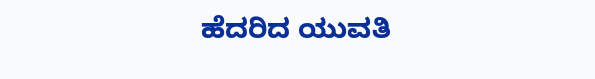ಹೆದರಿದ ಯುವತಿ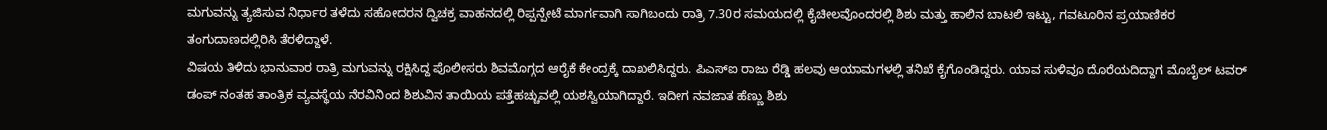ಮಗುವನ್ನು ತ್ಯಜಿಸುವ ನಿರ್ಧಾರ ತಳೆದು ಸಹೋದರನ ದ್ವಿಚಕ್ರ ವಾಹನದಲ್ಲಿ ರಿಪ್ಪನ್ಪೇಟೆ ಮಾರ್ಗವಾಗಿ ಸಾಗಿಬಂದು ರಾತ್ರಿ 7.30ರ ಸಮಯದಲ್ಲಿ ಕೈಚೀಲವೊಂದರಲ್ಲಿ ಶಿಶು ಮತ್ತು ಹಾಲಿನ ಬಾಟಲಿ ಇಟ್ಟು, ಗವಟೂರಿನ ಪ್ರಯಾಣಿಕರ ತಂಗುದಾಣದಲ್ಲಿರಿಸಿ ತೆರಳಿದ್ದಾಳೆ.
ವಿಷಯ ತಿಳಿದು ಭಾನುವಾರ ರಾತ್ರಿ ಮಗುವನ್ನು ರಕ್ಷಿಸಿದ್ದ ಪೊಲೀಸರು ಶಿವಮೊಗ್ಗದ ಆರೈಕೆ ಕೇಂದ್ರಕ್ಕೆ ದಾಖಲಿಸಿದ್ದರು. ಪಿಎಸ್ಐ ರಾಜು ರೆಡ್ಡಿ ಹಲವು ಆಯಾಮಗಳಲ್ಲಿ ತನಿಖೆ ಕೈಗೊಂಡಿದ್ದರು. ಯಾವ ಸುಳಿವೂ ದೊರೆಯದಿದ್ದಾಗ ಮೊಬೈಲ್ ಟವರ್ ಡಂಪ್ ನಂತಹ ತಾಂತ್ರಿಕ ವ್ಯವಸ್ಥೆಯ ನೆರವಿನಿಂದ ಶಿಶುವಿನ ತಾಯಿಯ ಪತ್ತೆಹಚ್ಚುವಲ್ಲಿ ಯಶಸ್ವಿಯಾಗಿದ್ದಾರೆ. ಇದೀಗ ನವಜಾತ ಹೆಣ್ಣು ಶಿಶು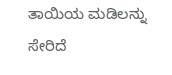ತಾಯಿಯ ಮಡಿಲನ್ನು ಸೇರಿದೆ